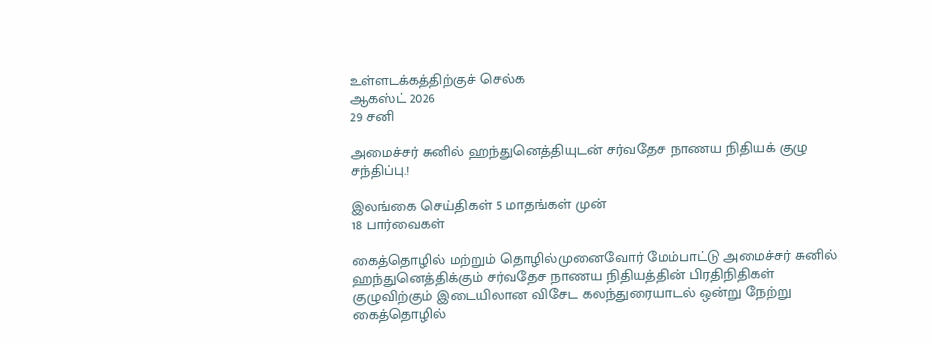உள்ளடக்கத்திற்குச் செல்க
ஆகஸ்ட் 2026
29 சனி

அமைச்சர் சுனில் ஹந்துனெத்தியுடன் சர்வதேச நாணய நிதியக் குழு சந்திப்பு.!

இலங்கை செய்திகள் 5 மாதங்கள் முன்
18 பார்வைகள்

கைத்தொழில் மற்றும் தொழில்முனைவோர் மேம்பாட்டு அமைச்சர் சுனில் ஹந்துனெத்திக்கும் சர்வதேச நாணய நிதியத்தின் பிரதிநிதிகள் குழுவிற்கும் இடையிலான விசேட கலந்துரையாடல் ஒன்று நேற்று கைத்தொழில்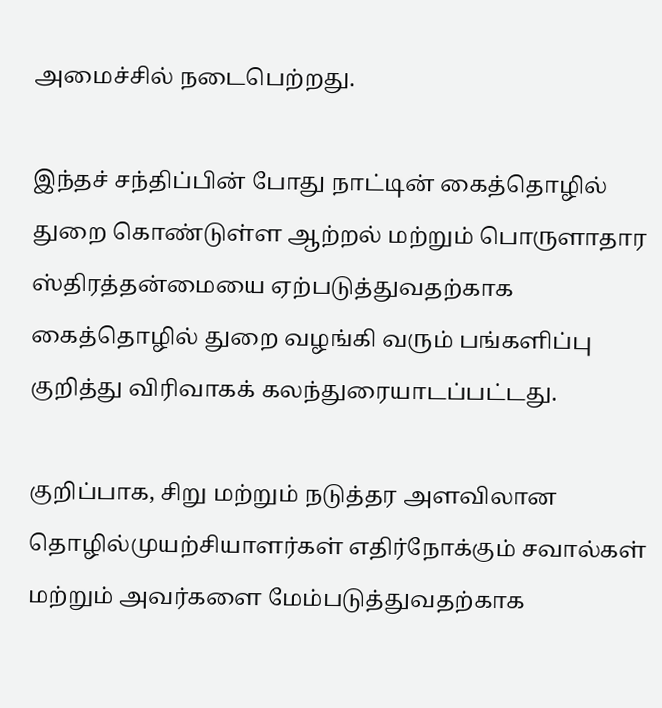அமைச்சில் நடைபெற்றது.

இந்தச் சந்திப்பின் போது நாட்டின் கைத்தொழில் துறை கொண்டுள்ள ஆற்றல் மற்றும் பொருளாதார ஸ்திரத்தன்மையை ஏற்படுத்துவதற்காக கைத்தொழில் துறை வழங்கி வரும் பங்களிப்பு குறித்து விரிவாகக் கலந்துரையாடப்பட்டது.

குறிப்பாக, சிறு மற்றும் நடுத்தர அளவிலான தொழில்முயற்சியாளர்கள் எதிர்நோக்கும் சவால்கள் மற்றும் அவர்களை மேம்படுத்துவதற்காக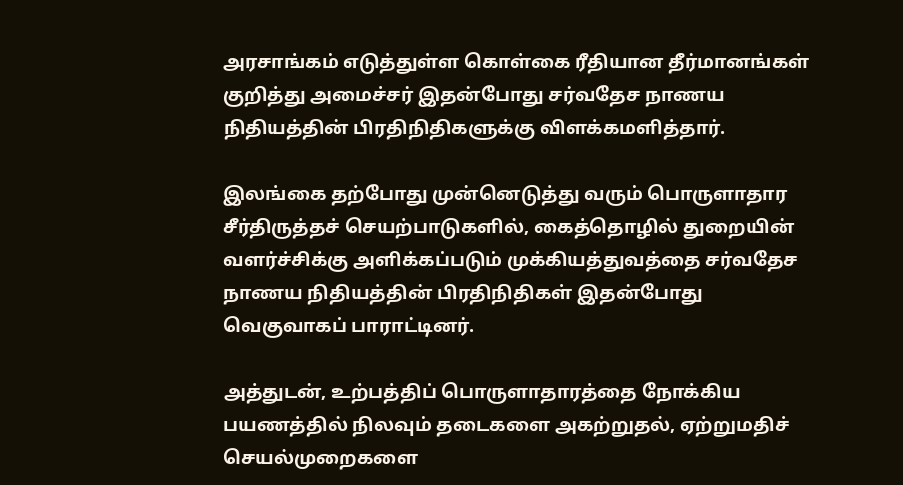அரசாங்கம் எடுத்துள்ள கொள்கை ரீதியான தீர்மானங்கள் குறித்து அமைச்சர் இதன்போது சர்வதேச நாணய நிதியத்தின் பிரதிநிதிகளுக்கு விளக்கமளித்தார்.

இலங்கை தற்போது முன்னெடுத்து வரும் பொருளாதார சீர்திருத்தச் செயற்பாடுகளில், கைத்தொழில் துறையின் வளர்ச்சிக்கு அளிக்கப்படும் முக்கியத்துவத்தை சர்வதேச நாணய நிதியத்தின் பிரதிநிதிகள் இதன்போது வெகுவாகப் பாராட்டினர்.

அத்துடன், உற்பத்திப் பொருளாதாரத்தை நோக்கிய பயணத்தில் நிலவும் தடைகளை அகற்றுதல், ஏற்றுமதிச் செயல்முறைகளை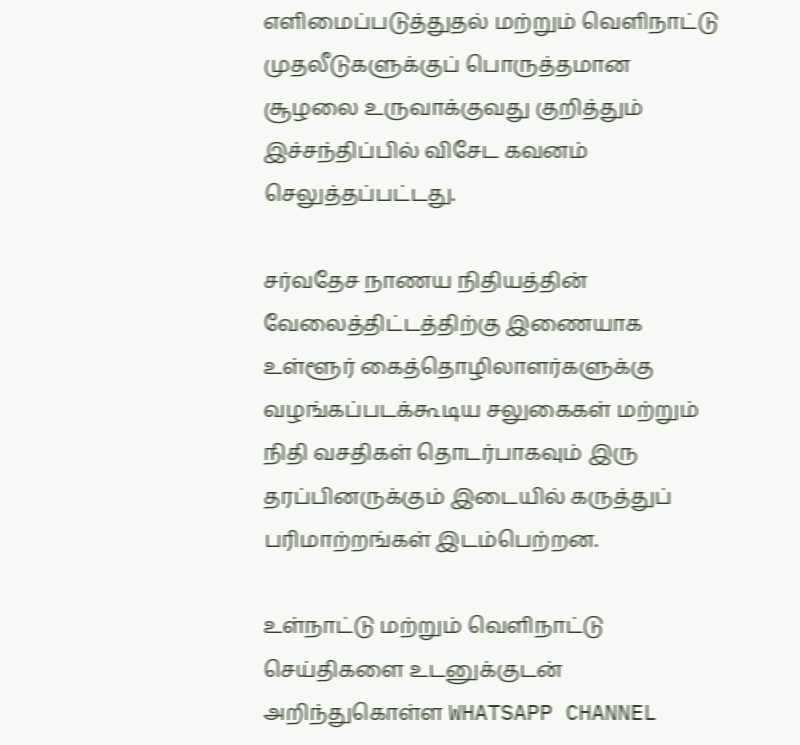எளிமைப்படுத்துதல் மற்றும் வெளிநாட்டு முதலீடுகளுக்குப் பொருத்தமான சூழலை உருவாக்குவது குறித்தும் இச்சந்திப்பில் விசேட கவனம் செலுத்தப்பட்டது.

சர்வதேச நாணய நிதியத்தின் வேலைத்திட்டத்திற்கு இணையாக உள்ளூர் கைத்தொழிலாளர்களுக்கு வழங்கப்படக்கூடிய சலுகைகள் மற்றும் நிதி வசதிகள் தொடர்பாகவும் இரு தரப்பினருக்கும் இடையில் கருத்துப் பரிமாற்றங்கள் இடம்பெற்றன.

உள்நாட்டு மற்றும் வெளிநாட்டு செய்திகளை உடனுக்குடன் அறிந்துகொள்ள WHATSAPP CHANNEL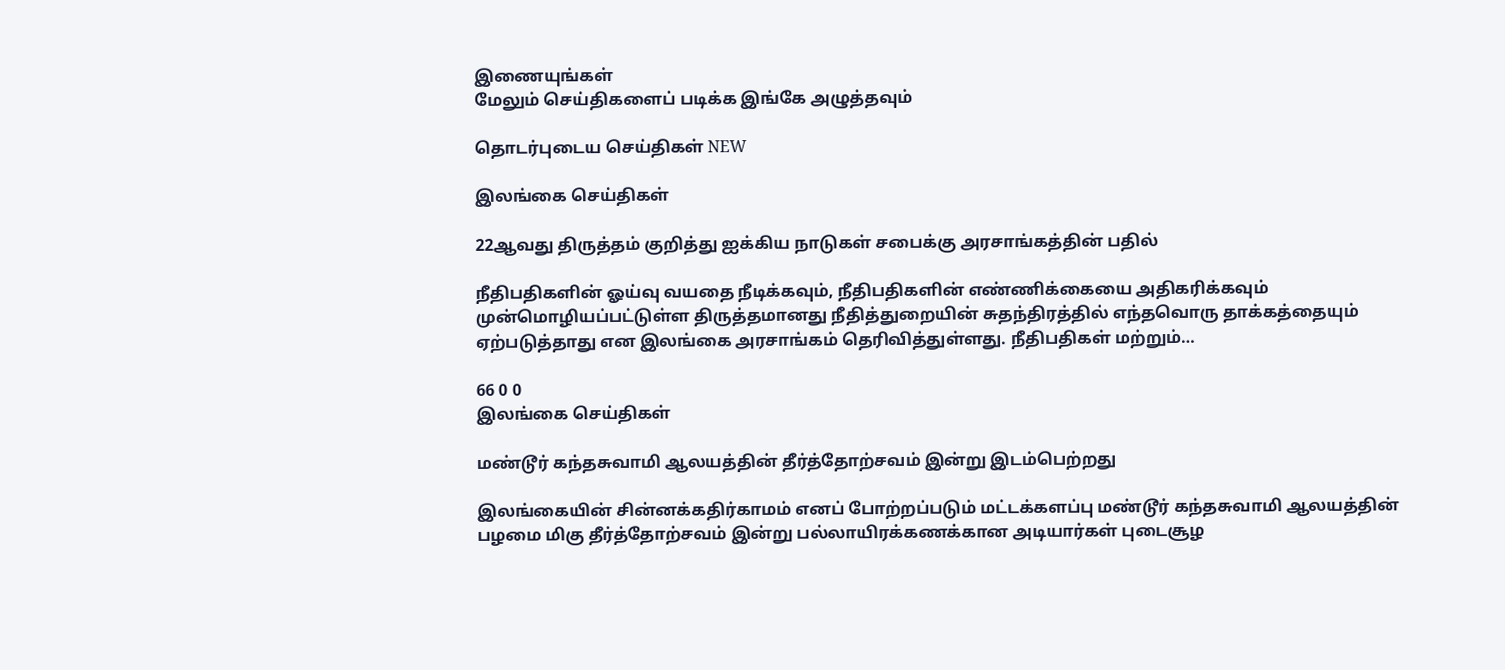இணையுங்கள்
மேலும் செய்திகளைப் படிக்க இங்கே அழுத்தவும்

தொடர்புடைய செய்திகள் NEW

இலங்கை செய்திகள்

22ஆவது திருத்தம் குறித்து ஐக்கிய நாடுகள் சபைக்கு அரசாங்கத்தின் பதில்

நீதிபதிகளின் ஓய்வு வயதை நீடிக்கவும், நீதிபதிகளின் எண்ணிக்கையை அதிகரிக்கவும் முன்மொழியப்பட்டுள்ள திருத்தமானது நீதித்துறையின் சுதந்திரத்தில் எந்தவொரு தாக்கத்தையும் ஏற்படுத்தாது என இலங்கை அரசாங்கம் தெரிவித்துள்ளது. நீதிபதிகள் மற்றும்…

66 0 0
இலங்கை செய்திகள்

மண்டூர் கந்தசுவாமி ஆலயத்தின் தீர்த்தோற்சவம் இன்று இடம்பெற்றது

இலங்கையின் சின்னக்கதிர்காமம் எனப் போற்றப்படும் மட்டக்களப்பு மண்டூர் கந்தசுவாமி ஆலயத்தின் பழமை மிகு தீர்த்தோற்சவம் இன்று பல்லாயிரக்கணக்கான அடியார்கள் புடைசூழ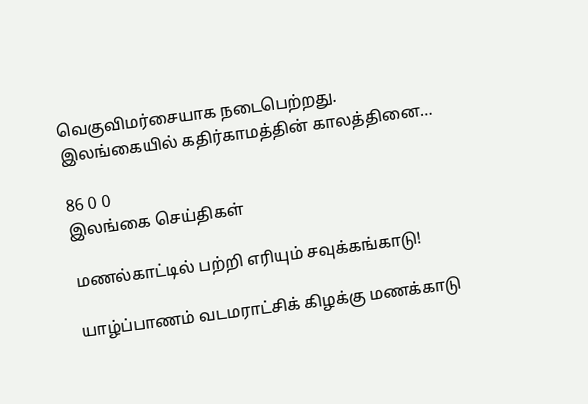வெகுவிமர்சையாக நடைபெற்றது. இலங்கையில் கதிர்காமத்தின் காலத்தினை…

86 0 0
இலங்கை செய்திகள்

மணல்காட்டில் பற்றி எரியும் சவுக்கங்காடு!

யாழ்ப்பாணம் வடமராட்சிக் கிழக்கு மணக்காடு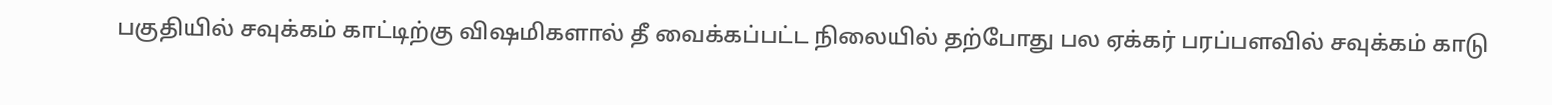பகுதியில் சவுக்கம் காட்டிற்கு விஷமிகளால் தீ வைக்கப்பட்ட நிலையில் தற்போது பல ஏக்கர் பரப்பளவில் சவுக்கம் காடு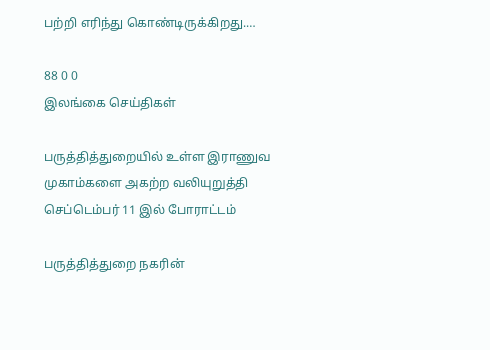பற்றி எரிந்து கொண்டிருக்கிறது.…

88 0 0
இலங்கை செய்திகள்

பருத்தித்துறையில் உள்ள இராணுவ முகாம்களை அகற்ற வலியுறுத்தி செப்டெம்பர் 11 இல் போராட்டம்

பருத்தித்துறை நகரின்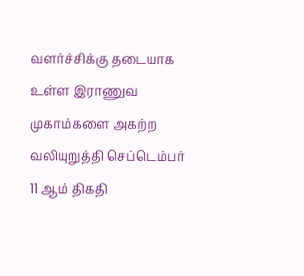வளர்ச்சிக்கு தடையாக உள்ள இராணுவ முகாம்களை அகற்ற வலியுறுத்தி செப்டெம்பர் 11 ஆம் திகதி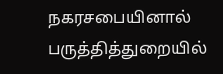நகரசபையினால் பருத்தித்துறையில்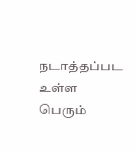நடாத்தப்பட உள்ள பெரும்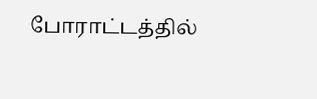போராட்டத்தில்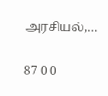அரசியல்,…

87 0 0